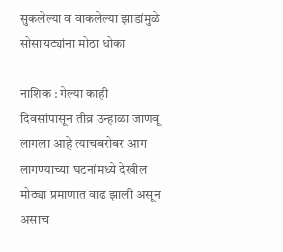सुकलेल्या व वाकलेल्या झाडांमुळे सोसायट्यांना मोठा धोका

नाशिक : गेल्या काही दिवसांपासून तीव्र उन्हाळा जाणवू लागला आहे त्याचबरोबर आग लागण्याच्या घटनांमध्ये देखील मोठ्या प्रमाणात वाढ झाली असून असाच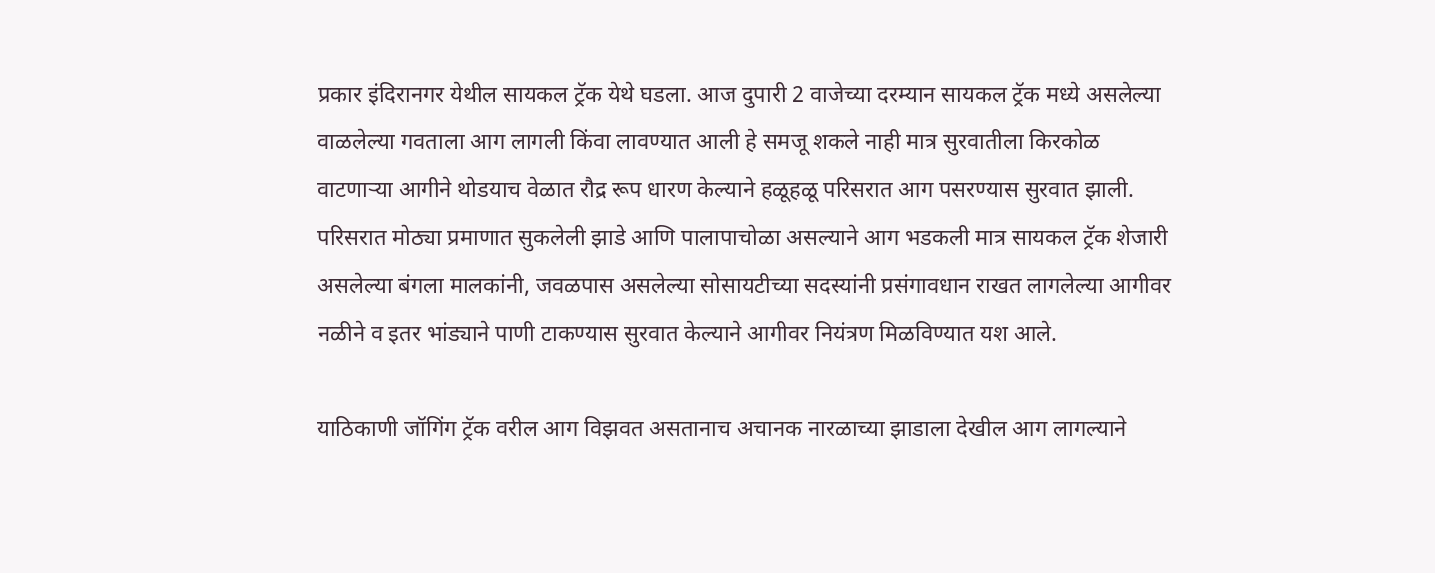प्रकार इंदिरानगर येथील सायकल ट्रॅक येथे घडला. आज दुपारी 2 वाजेच्या दरम्यान सायकल ट्रॅक मध्ये असलेल्या वाळलेल्या गवताला आग लागली किंवा लावण्यात आली हे समजू शकले नाही मात्र सुरवातीला किरकोळ वाटणाऱ्या आगीने थोडयाच वेळात रौद्र रूप धारण केल्याने हळूहळू परिसरात आग पसरण्यास सुरवात झाली. परिसरात मोठ्या प्रमाणात सुकलेली झाडे आणि पालापाचोळा असल्याने आग भडकली मात्र सायकल ट्रॅक शेजारी असलेल्या बंगला मालकांनी, जवळपास असलेल्या सोसायटीच्या सदस्यांनी प्रसंगावधान राखत लागलेल्या आगीवर नळीने व इतर भांड्याने पाणी टाकण्यास सुरवात केल्याने आगीवर नियंत्रण मिळविण्यात यश आले.

याठिकाणी जॉगिंग ट्रॅक वरील आग विझवत असतानाच अचानक नारळाच्या झाडाला देखील आग लागल्याने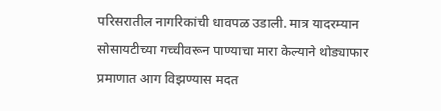परिसरातील नागरिकांची धावपळ उडाली. मात्र यादरम्यान सोसायटीच्या गच्चीवरून पाण्याचा मारा केल्याने थोड्याफार प्रमाणात आग विझण्यास मदत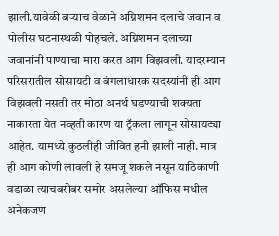झाली.यावेळी बऱ्याच वेळाने अग्निशमन दलाचे जवान व पोलीस घटनास्थळी पोहचले. अग्निशमन दलाच्या जवानांनी पाण्याचा मारा करत आग विझवली. यादरम्यान परिसरातील सोसायटी व बंगलाधारक सदस्यांनी ही आग विझवली नसती तर मोठा अनर्थ घडण्याची शक्यता नाकारता येत नव्हती कारण या ट्रॅकला लागून सोसायट्या आहेत. यामध्ये कुठलीही जीवित हनी झाली नाही. मात्र ही आग कोणी लावली हे समजू शकले नसून याठिकाणी वडाळा त्याचबरोबर समोर असलेल्या ऑफिस मधील अनेकजण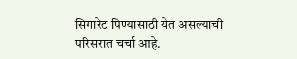सिगारेट पिण्यासाठी येत असल्याची परिसरात चर्चा आहे.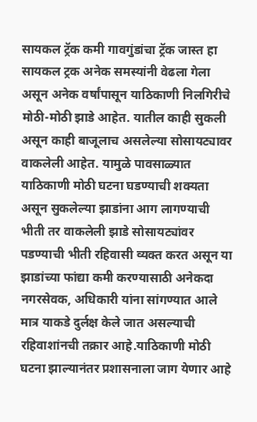सायकल ट्रॅक कमी गावगुंडांचा ट्रॅक जास्त हा सायकल ट्रक अनेक समस्यांनी वेढला गेला असून अनेक वर्षांपासून याठिकाणी निलगिरीचे मोठी-मोठी झाडे आहेत. यातील काही सुकली असून काही बाजूलाच असलेल्या सोसायट्यावर वाकलेली आहेत. यामुळे पावसाळ्यात याठिकाणी मोठी घटना घडण्याची शक्यता असून सुकलेल्या झाडांना आग लागण्याची भीती तर वाकलेली झाडे सोसायट्यांवर पडण्याची भीती रहिवासी व्यक्त करत असून या झाडांच्या फांद्या कमी करण्यासाठी अनेकदा नगरसेवक, अधिकारी यांना सांगण्यात आले मात्र याकडे दुर्लक्ष केले जात असल्याची रहिवाशांनची तक्रार आहे.याठिकाणी मोठी घटना झाल्यानंतर प्रशासनाला जाग येणार आहे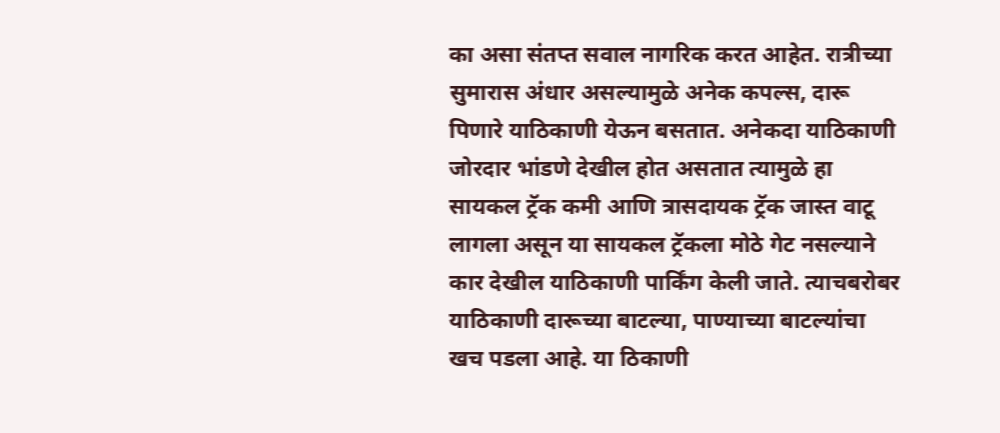का असा संतप्त सवाल नागरिक करत आहेत. रात्रीच्या सुमारास अंधार असल्यामुळे अनेक कपल्स, दारू पिणारे याठिकाणी येऊन बसतात. अनेकदा याठिकाणी जोरदार भांडणे देखील होत असतात त्यामुळे हा सायकल ट्रॅक कमी आणि त्रासदायक ट्रॅक जास्त वाटू लागला असून या सायकल ट्रॅकला मोठे गेट नसल्याने कार देखील याठिकाणी पार्किंग केली जाते. त्याचबरोबर याठिकाणी दारूच्या बाटल्या, पाण्याच्या बाटल्यांचा खच पडला आहे. या ठिकाणी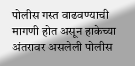पोलीस गस्त वाढवण्याची मागणी होत असून हाकेच्या अंतरावर असलेली पोलीस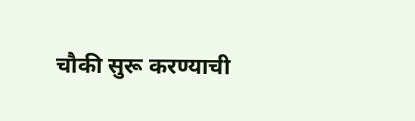चौकी सुरू करण्याची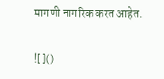मागणी नागरिक करत आहेत.

![]()